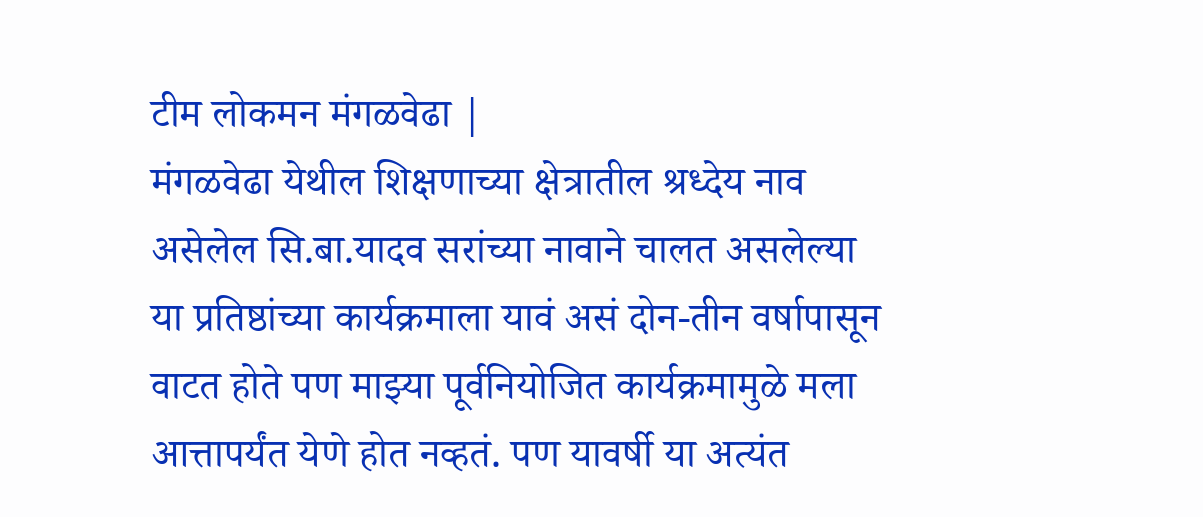टीम लोकमन मंगळवेढा |
मंगळवेढा येथील शिक्षणाच्या क्षेत्रातील श्रध्देय नाव असेलेल सि.बा.यादव सरांच्या नावाने चालत असलेल्या या प्रतिष्ठांच्या कार्यक्रमाला यावं असं दोन-तीन वर्षापासून वाटत होते पण माझ्या पूर्वनियोजित कार्यक्रमामुळे मला आत्तापर्यंत येणे होत नव्हतं. पण यावर्षी या अत्यंत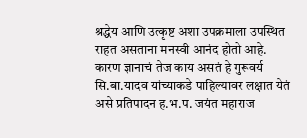श्रद्धेय आणि उत्कृष्ट अशा उपक्रमाला उपस्थित राहत असताना मनस्वी आनंद होतो आहे. कारण ज्ञानाचं तेज काय असतं हे गुरूवर्य सि.बा.यादव यांच्याकडे पाहिल्यावर लक्षात येतं असे प्रतिपादन ह.भ.प. जयंत महाराज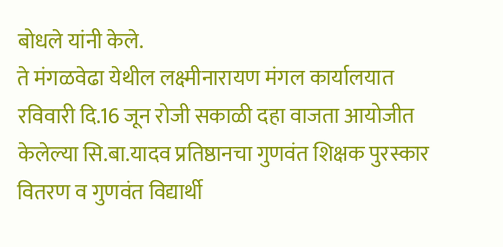बोधले यांनी केले.
ते मंगळवेढा येथील लक्ष्मीनारायण मंगल कार्यालयात रविवारी दि.16 जून रोजी सकाळी दहा वाजता आयोजीत केलेल्या सि.बा.यादव प्रतिष्ठानचा गुणवंत शिक्षक पुरस्कार वितरण व गुणवंत विद्यार्थी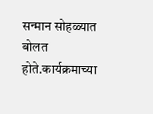सन्मान सोहळ्यात बोलत होते.कार्यक्रमाच्या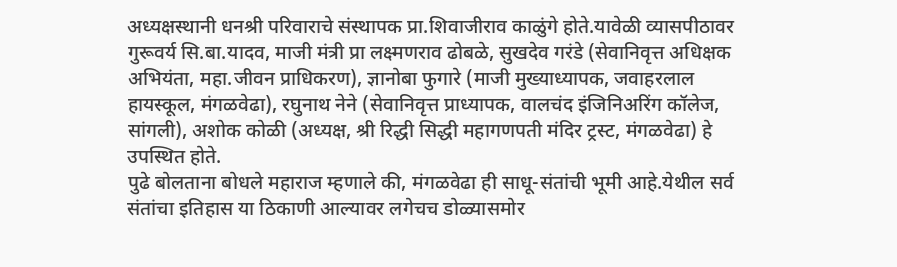अध्यक्षस्थानी धनश्री परिवाराचे संस्थापक प्रा.शिवाजीराव काळुंगे होते.यावेळी व्यासपीठावर गुरूवर्य सि.बा.यादव, माजी मंत्री प्रा लक्ष्मणराव ढोबळे, सुखदेव गरंडे (सेवानिवृत्त अधिक्षक अभियंता, महा.जीवन प्राधिकरण), ज्ञानोबा फुगारे (माजी मुख्याध्यापक, जवाहरलाल हायस्कूल, मंगळवेढा), रघुनाथ नेने (सेवानिवृत्त प्राध्यापक, वालचंद इंजिनिअरिंग कॉलेज, सांगली), अशोक कोळी (अध्यक्ष, श्री रिद्धी सिद्धी महागणपती मंदिर ट्रस्ट, मंगळवेढा) हे उपस्थित होते.
पुढे बोलताना बोधले महाराज म्हणाले की, मंगळवेढा ही साधू-संतांची भूमी आहे.येथील सर्व संतांचा इतिहास या ठिकाणी आल्यावर लगेचच डोळ्यासमोर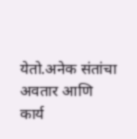येतो.अनेक संतांचा अवतार आणि कार्य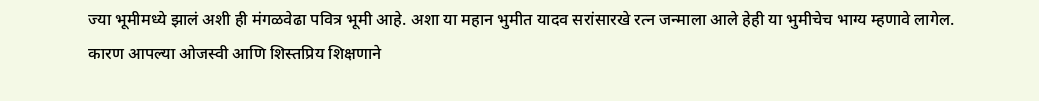ज्या भूमीमध्ये झालं अशी ही मंगळवेढा पवित्र भूमी आहे. अशा या महान भुमीत यादव सरांसारखे रत्न जन्माला आले हेही या भुमीचेच भाग्य म्हणावे लागेल. कारण आपल्या ओजस्वी आणि शिस्तप्रिय शिक्षणाने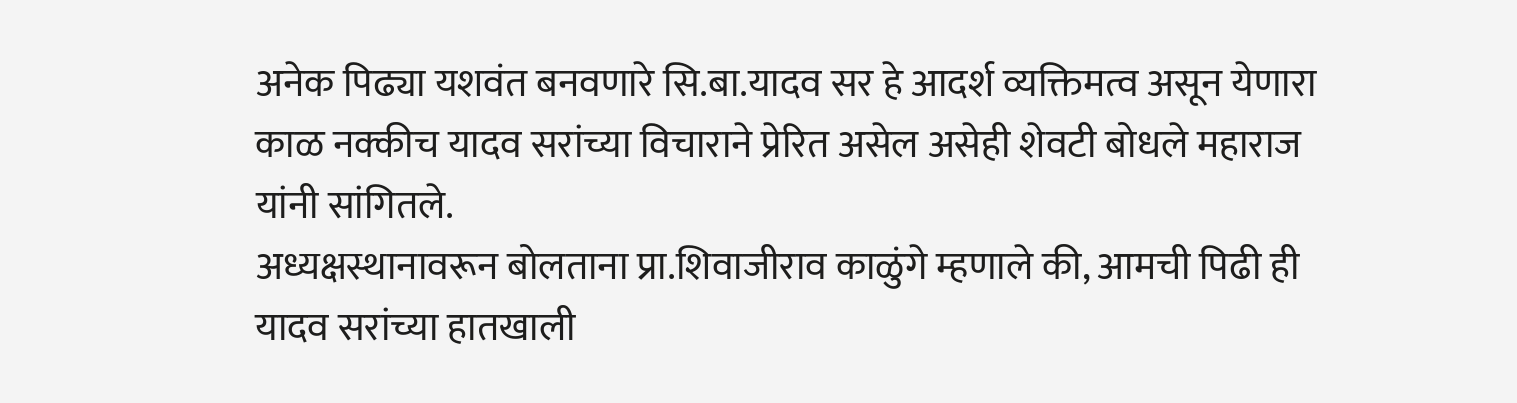अनेक पिढ्या यशवंत बनवणारे सि.बा.यादव सर हे आदर्श व्यक्तिमत्व असून येणारा काळ नक्कीच यादव सरांच्या विचाराने प्रेरित असेल असेही शेवटी बोधले महाराज यांनी सांगितले.
अध्यक्षस्थानावरून बोलताना प्रा.शिवाजीराव काळुंगे म्हणाले की, आमची पिढी ही यादव सरांच्या हातखाली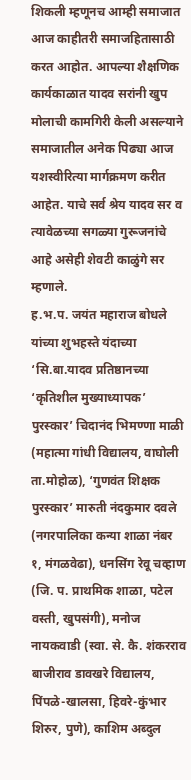शिकली म्हणूनच आम्ही समाजात आज काहीतरी समाजहितासाठी करत आहोत. आपल्या शैक्षणिक कार्यकाळात यादव सरांनी खुप मोलाची कामगिरी केली असल्याने समाजातील अनेक पिढ्या आज यशस्वीरित्या मार्गक्रमण करीत आहेत. याचे सर्व श्रेय यादव सर व त्यावेळच्या सगळ्या गुरूजनांचे आहे असेही शेवटी काळुंगे सर म्हणाले.
ह.भ.प. जयंत महाराज बोधले यांच्या शुभहस्ते यंदाच्या ‘सि.बा.यादव प्रतिष्ठानच्या ‘कृतिशील मुख्याध्यापक’ पुरस्कार’ चिदानंद भिमण्णा माळी (महात्मा गांधी विद्यालय, वाघोली ता.मोहोळ), ‘गुणवंत शिक्षक पुरस्कार’ मारुती नंदकुमार दवले (नगरपालिका कन्या शाळा नंबर १, मंगळवेढा), धनसिंग रेवू चव्हाण (जि. प. प्राथमिक शाळा, पटेल वस्ती, खुपसंगी), मनोज नायकवाडी (स्वा. से. कै. शंकरराव बाजीराव डावखरे विद्यालय, पिंपळे-खालसा, हिवरे-कुंभार शिरुर, पुणे), काशिम अब्दुल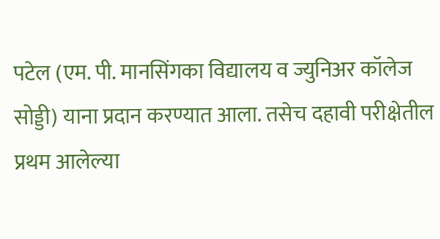पटेल (एम. पी. मानसिंगका विद्यालय व ज्युनिअर कॉलेज सोड्डी) याना प्रदान करण्यात आला. तसेच दहावी परीक्षेतील प्रथम आलेल्या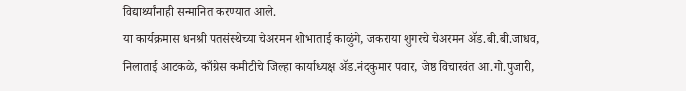विद्यार्थ्यांनाही सन्मानित करण्यात आले.
या कार्यक्रमास धनश्री पतसंस्थेच्या चेअरमन शोभाताई काळुंगे, जकराया शुगरचे चेअरमन ॲड.बी.बी.जाधव, निलाताई आटकळे, काँग्रेस कमीटीचे जिल्हा कार्याध्यक्ष ॲड.नंदकुमार पवार, जेष्ठ विचारवंत आ.गो.पुजारी,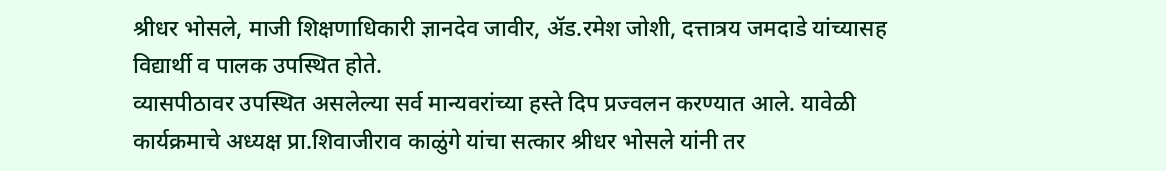श्रीधर भोसले, माजी शिक्षणाधिकारी ज्ञानदेव जावीर, ॲड.रमेश जोशी, दत्तात्रय जमदाडे यांच्यासह विद्यार्थी व पालक उपस्थित होते.
व्यासपीठावर उपस्थित असलेल्या सर्व मान्यवरांच्या हस्ते दिप प्रज्वलन करण्यात आले. यावेळी कार्यक्रमाचे अध्यक्ष प्रा.शिवाजीराव काळुंगे यांचा सत्कार श्रीधर भोसले यांनी तर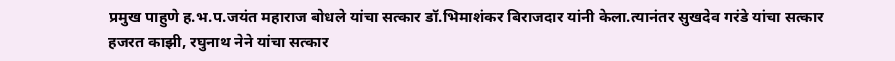प्रमुख पाहुणे ह.भ.प.जयंत महाराज बोधले यांचा सत्कार डॉ.भिमाशंकर बिराजदार यांनी केला.त्यानंतर सुखदेव गरंडे यांचा सत्कार हजरत काझी, रघुनाथ नेने यांचा सत्कार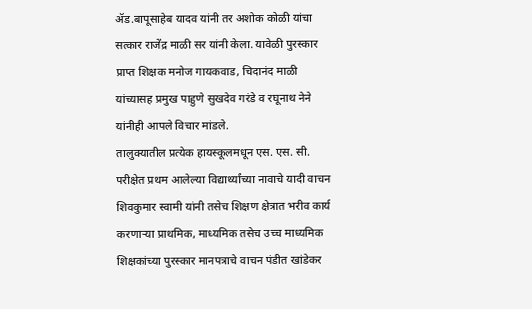ॲड.बापूसाहेब यादव यांनी तर अशोक कोळी यांचा सत्कार राजेंद्र माळी सर यांनी केला. यावेळी पुरस्कार प्राप्त शिक्षक मनोज गायकवाड, चिदानंद माळी यांच्यासह प्रमुख पाहुणे सुखदेव गरंडे व रघूनाथ नेने यांनीही आपले विचार मांडले.
तालुक्यातील प्रत्येक हायस्कूलमधून एस. एस. सी. परीक्षेत प्रथम आलेल्या विद्यार्थ्यांच्या नावाचे यादी वाचन शिवकुमार स्वामी यांनी तसेच शिक्षण क्षेत्रात भरीव कार्य करणाऱ्या प्राथमिक, माध्यमिक तसेच उच्च माध्यमिक शिक्षकांच्या पुरस्कार मानपत्राचे वाचन पंडीत खांडेकर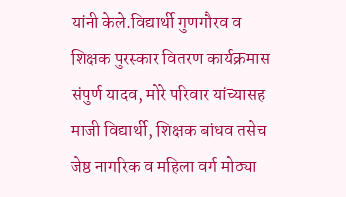यांनी केले.विद्यार्थी गुणगौरव व शिक्षक पुरस्कार वितरण कार्यक्रमास संपुर्ण यादव, मोरे परिवार यांच्यासह माजी विद्यार्थी, शिक्षक बांधव तसेच जेष्ठ नागरिक व महिला वर्ग मोठ्या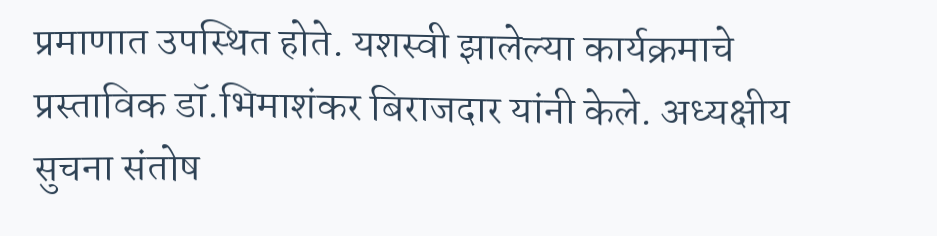प्रमाणात उपस्थित होते. यशस्वी झालेल्या कार्यक्रमाचे प्रस्ताविक डॉ.भिमाशंकर बिराजदार यांनी केले. अध्यक्षीय सुचना संतोष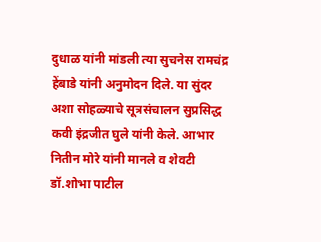दुधाळ यांनी मांडली त्या सुचनेस रामचंद्र हेंबाडे यांनी अनुमोदन दिले. या सुंदर अशा सोहळ्याचे सूत्रसंचालन सुप्रसिद्ध कवी इंद्रजीत घुले यांनी केले. आभार नितीन मोरे यांनी मानले व शेवटी डॉ.शोभा पाटील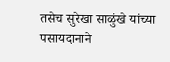तसेच सुरेखा साळुंखे यांच्या पसायदानाने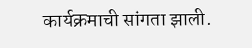कार्यक्रमाची सांगता झाली.